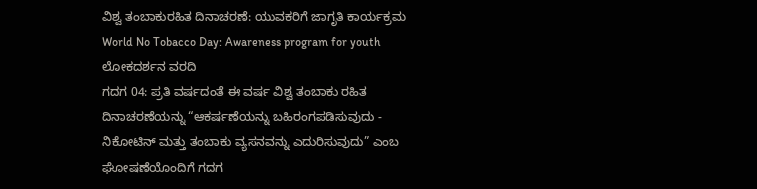ವಿಶ್ವ ತಂಬಾಕುರಹಿತ ದಿನಾಚರಣೆ: ಯುವಕರಿಗೆ ಜಾಗೃತಿ ಕಾರ್ಯಕ್ರಮ
World No Tobacco Day: Awareness program for youth
ಲೋಕದರ್ಶನ ವರದಿ
ಗದಗ 04: ಪ್ರತಿ ವರ್ಷದಂತೆ ಈ ವರ್ಷ ವಿಶ್ವ ತಂಬಾಕು ರಹಿತ ದಿನಾಚರಣೆಯನ್ನು “ಆಕರ್ಷಣೆಯನ್ನು ಬಹಿರಂಗಪಡಿಸುವುದು - ನಿಕೋಟಿನ್ ಮತ್ತು ತಂಬಾಕು ವ್ಯಸನವನ್ನು ಎದುರಿಸುವುದು” ಎಂಬ ಘೋಷಣೆಯೊಂದಿಗೆ ಗದಗ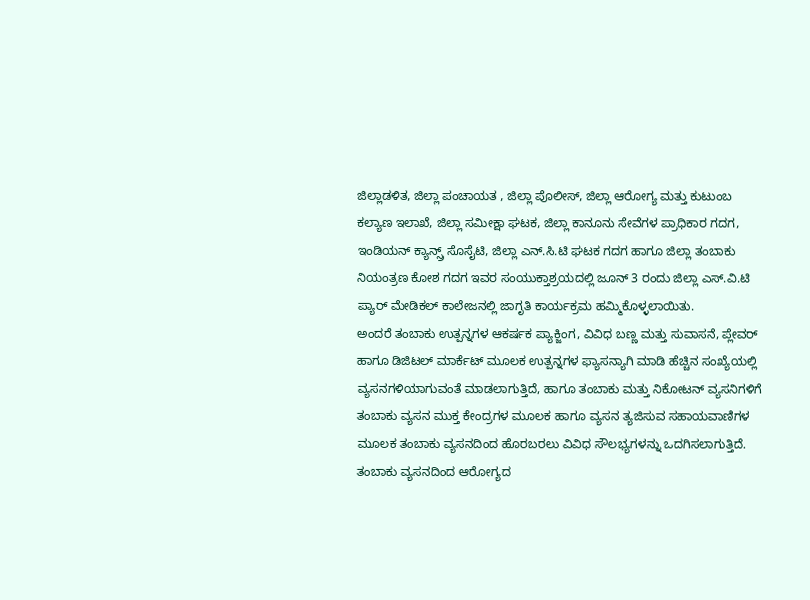ಜಿಲ್ಲಾಡಳಿತ, ಜಿಲ್ಲಾ ಪಂಚಾಯತ , ಜಿಲ್ಲಾ ಪೊಲೀಸ್, ಜಿಲ್ಲಾ ಆರೋಗ್ಯ ಮತ್ತು ಕುಟುಂಬ ಕಲ್ಯಾಣ ಇಲಾಖೆ, ಜಿಲ್ಲಾ ಸಮೀಕ್ಷಾ ಘಟಕ, ಜಿಲ್ಲಾ ಕಾನೂನು ಸೇವೆಗಳ ಪ್ರಾಧಿಕಾರ ಗದಗ, ಇಂಡಿಯನ್ ಕ್ಯಾನ್ಸ್ರ್ ಸೊಸೈಟಿ, ಜಿಲ್ಲಾ ಎನ್.ಸಿ.ಟಿ ಘಟಕ ಗದಗ ಹಾಗೂ ಜಿಲ್ಲಾ ತಂಬಾಕು ನಿಯಂತ್ರಣ ಕೋಶ ಗದಗ ಇವರ ಸಂಯುಕ್ತಾಶ್ರಯದಲ್ಲಿ ಜೂನ್ 3 ರಂದು ಜಿಲ್ಲಾ ಎಸ್.ವಿ.ಟಿ ಪ್ಯಾರ್ ಮೇಡಿಕಲ್ ಕಾಲೇಜನಲ್ಲಿ ಜಾಗೃತಿ ಕಾರ್ಯಕ್ರಮ ಹಮ್ಮಿಕೊಳ್ಳಲಾಯಿತು.
ಅಂದರೆ ತಂಬಾಕು ಉತ್ಪನ್ನಗಳ ಆಕರ್ಷಕ ಪ್ಯಾಕ್ಜಿಂಗ, ವಿವಿಧ ಬಣ್ಣ ಮತ್ತು ಸುವಾಸನೆ, ಪ್ಲೇವರ್ ಹಾಗೂ ಡಿಜಿಟಲ್ ಮಾರ್ಕೆಟ್ ಮೂಲಕ ಉತ್ಪನ್ನಗಳ ಫ್ಯಾಸನ್ಯಾಗಿ ಮಾಡಿ ಹೆಚ್ಚಿನ ಸಂಖ್ಯೆಯಲ್ಲಿ ವ್ಯಸನಗಳಿಯಾಗುವಂತೆ ಮಾಡಲಾಗುತ್ತಿದೆ, ಹಾಗೂ ತಂಬಾಕು ಮತ್ತು ನಿಕೋಟನ್ ವ್ಯಸನಿಗಳಿಗೆ ತಂಬಾಕು ವ್ಯಸನ ಮುಕ್ತ ಕೇಂದ್ರಗಳ ಮೂಲಕ ಹಾಗೂ ವ್ಯಸನ ತ್ಯಜಿಸುವ ಸಹಾಯವಾಣಿಗಳ ಮೂಲಕ ತಂಬಾಕು ವ್ಯಸನದಿಂದ ಹೊರಬರಲು ವಿವಿಧ ಸೌಲಭ್ಯಗಳನ್ನು ಒದಗಿಸಲಾಗುತ್ತಿದೆ. ತಂಬಾಕು ವ್ಯಸನದಿಂದ ಆರೋಗ್ಯದ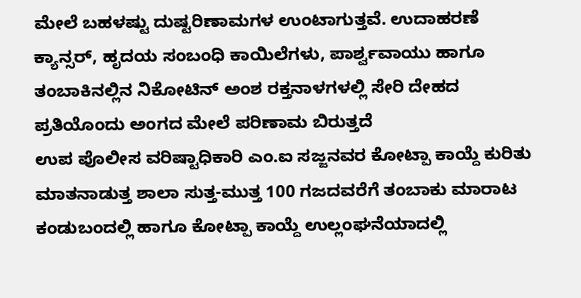ಮೇಲೆ ಬಹಳಷ್ಟು ದುಷ್ಟರಿಣಾಮಗಳ ಉಂಟಾಗುತ್ತವೆ. ಉದಾಹರಣೆ ಕ್ಯಾನ್ಸರ್, ಹೃದಯ ಸಂಬಂಧಿ ಕಾಯಿಲೆಗಳು, ಪಾರ್ಶ್ವವಾಯು ಹಾಗೂ ತಂಬಾಕಿನಲ್ಲಿನ ನಿಕೋಟಿನ್ ಅಂಶ ರಕ್ತನಾಳಗಳಲ್ಲಿ ಸೇರಿ ದೇಹದ ಪ್ರತಿಯೊಂದು ಅಂಗದ ಮೇಲೆ ಪರಿಣಾಮ ಬಿರುತ್ತದೆ
ಉಪ ಪೊಲೀಸ ವರಿಷ್ಟಾಧಿಕಾರಿ ಎಂ.ಐ ಸಜ್ಜನವರ ಕೋಟ್ಪಾ ಕಾಯ್ದೆ ಕುರಿತು ಮಾತನಾಡುತ್ತ ಶಾಲಾ ಸುತ್ತ-ಮುತ್ತ 100 ಗಜದವರೆಗೆ ತಂಬಾಕು ಮಾರಾಟ ಕಂಡುಬಂದಲ್ಲಿ ಹಾಗೂ ಕೋಟ್ಪಾ ಕಾಯ್ದೆ ಉಲ್ಲಂಘನೆಯಾದಲ್ಲಿ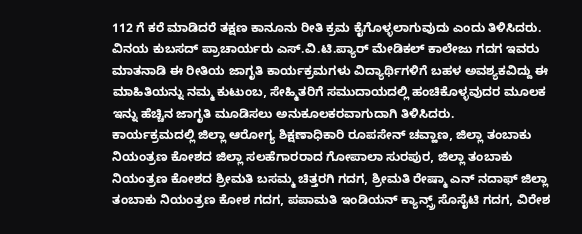112 ಗೆ ಕರೆ ಮಾಡಿದರೆ ತಕ್ಷಣ ಕಾನೂನು ರೀತಿ ಕ್ರಮ ಕೈಗೊಳ್ಳಲಾಗುವುದು ಎಂದು ತಿಳಿಸಿದರು. ವಿನಯ ಕುಬಸದ್ ಪ್ರಾಚಾರ್ಯರು ಎಸ್.ವಿ.ಟಿ.ಪ್ಯಾರ್ ಮೇಡಿಕಲ್ ಕಾಲೇಜು ಗದಗ ಇವರು ಮಾತನಾಡಿ ಈ ರೀತಿಯ ಜಾಗೃತಿ ಕಾರ್ಯಕ್ರಮಗಳು ವಿದ್ಯಾರ್ಥಿಗಳಿಗೆ ಬಹಳ ಅವಶ್ಯಕವಿದ್ದು ಈ ಮಾಹಿತಿಯನ್ನು ನಮ್ಮ ಕುಟುಂಬ, ಸೇಹ್ಮಿತರಿಗೆ ಸಮುದಾಯದಲ್ಲಿ ಹಂಚಿಕೊಳ್ಳವುದರ ಮೂಲಕ ಇನ್ನು ಹೆಚ್ಚಿನ ಜಾಗೃತಿ ಮೂಡಿಸಲು ಅನುಕೂಲಕರವಾಗುದಾಗಿ ತಿಳಿಸಿದರು.
ಕಾರ್ಯಕ್ರಮದಲ್ಲಿ ಜಿಲ್ಲಾ ಆರೋಗ್ಯ ಶಿಕ್ಷಣಾಧಿಕಾರಿ ರೂಪಸೇನ್ ಚವ್ಹಾಣ, ಜಿಲ್ಲಾ ತಂಬಾಕು ನಿಯಂತ್ರಣ ಕೋಶದ ಜಿಲ್ಲಾ ಸಲಹೆಗಾರರಾದ ಗೋಪಾಲಾ ಸುರಪುರ, ಜಿಲ್ಲಾ ತಂಬಾಕು ನಿಯಂತ್ರಣ ಕೋಶದ ಶ್ರೀಮತಿ ಬಸಮ್ಮ ಚಿತ್ತರಗಿ ಗದಗ, ಶ್ರೀಮತಿ ರೇಷ್ಮಾ ಎನ್ ನದಾಫ್ ಜಿಲ್ಲಾ ತಂಬಾಕು ನಿಯಂತ್ರಣ ಕೋಶ ಗದಗ, ಪಪಾಮತಿ ಇಂಡಿಯನ್ ಕ್ಯಾನ್ಸ್ರ್ ಸೊಸೈಟಿ ಗದಗ, ವಿರೇಶ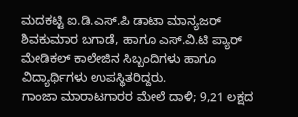ಮದಕಟ್ಟಿ ಐ.ಡಿ.ಎಸ್.ಪಿ ಡಾಟಾ ಮಾನ್ಯಜರ್ ಶಿವಕುಮಾರ ಬಗಾಡೆ, ಹಾಗೂ ಎಸ್.ವಿ.ಟಿ ಪ್ಯಾರ್ ಮೇಡಿಕಲ್ ಕಾಲೇಜಿನ ಸಿಬ್ಬಂದಿಗಳು ಹಾಗೂ ವಿದ್ಯಾರ್ಥಿಗಳು ಉಪಸ್ಥಿತರಿದ್ದರು.
ಗಾಂಜಾ ಮಾರಾಟಗಾರರ ಮೇಲೆ ದಾಳಿ; 9,21 ಲಕ್ಷದ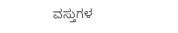ವಸ್ತುಗಳ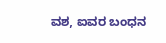ವಶ, ಐವರ ಬಂಧನ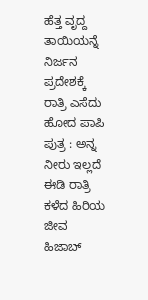ಹೆತ್ತ ವೃದ್ದ ತಾಯಿಯನ್ನೆ ನಿರ್ಜನ ಪ್ರದೇಶಕ್ಕೆ ರಾತ್ರಿ ಎಸೆದು ಹೋದ ಪಾಪಿ ಪುತ್ರ : ಅನ್ನ ನೀರು ಇಲ್ಲದೆ ಈಡಿ ರಾತ್ರಿ ಕಳೆದ ಹಿರಿಯ ಜೀವ
ಹಿಜಾಬ್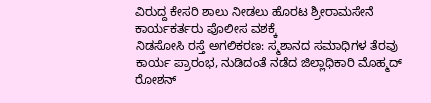ವಿರುದ್ದ ಕೇಸರಿ ಶಾಲು ನೀಡಲು ಹೊರಟ ಶ್ರೀರಾಮಸೇನೆ ಕಾರ್ಯಕರ್ತರು ಪೊಲೀಸ ವಶಕ್ಕೆ
ನಿಡಸೋಸಿ ರಸ್ತೆ ಅಗಲಿಕರಣ: ಸ್ಮಶಾನದ ಸಮಾಧಿಗಳ ತೆರವು ಕಾರ್ಯ ಪ್ರಾರಂಭ, ನುಡಿದಂತೆ ನಡೆದ ಜಿಲ್ಲಾಧಿಕಾರಿ ಮೊಹ್ಮದ್ ರೋಶನ್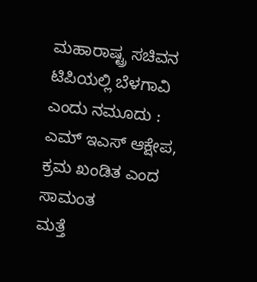ಮಹಾರಾಷ್ಟ್ರ ಸಚಿವನ ಟಿಪಿಯಲ್ಲಿ ಬೆಳಗಾವಿ ಎಂದು ನಮೂದು : ಎಮ್ ಇಎಸ್ ಆಕ್ಷೇಪ, ಕ್ರಮ ಖಂಡಿತ ಎಂದ ಸಾಮಂತ
ಮತ್ತೆ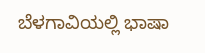ಬೆಳಗಾವಿಯಲ್ಲಿ ಭಾಷಾ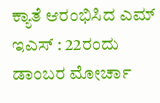ಕ್ಯಾತೆ ಆರಂಭಿಸಿದ ಎಮ್ ಇಎಸ್ : 22ರಂದು ಡಾಂಬರ ಮೋರ್ಚಾ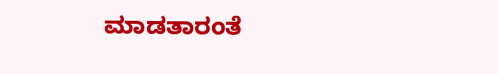ಮಾಡತಾರಂತೆ